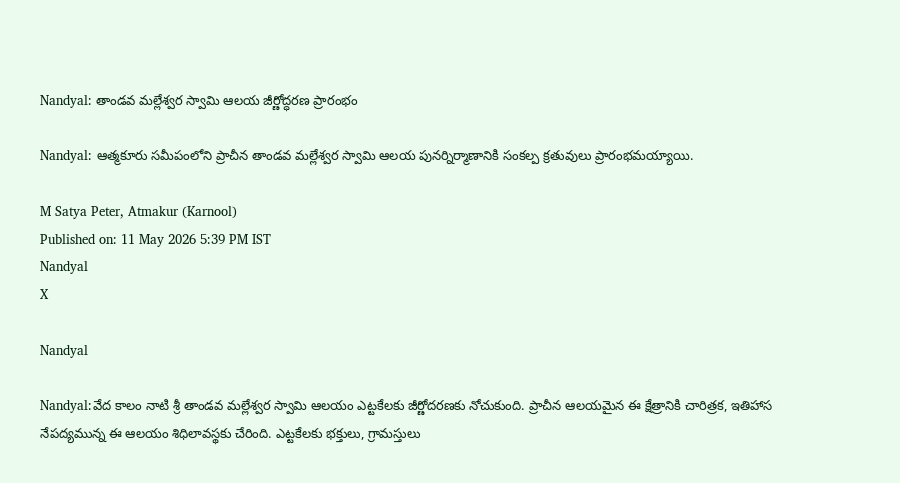Nandyal: తాండవ మల్లేశ్వర స్వామి ఆలయ జీర్ణోద్ధరణ ప్రారంభం

Nandyal: ఆత్మకూరు సమీపంలోని ప్రాచీన తాండవ మల్లేశ్వర స్వామి ఆలయ పునర్నిర్మాణానికి సంకల్ప క్రతువులు ప్రారంభమయ్యాయి.

M Satya Peter, Atmakur (Karnool)
Published on: 11 May 2026 5:39 PM IST
Nandyal
X

Nandyal

Nandyal:వేద కాలం నాటి శ్రీ తాండవ మల్లేశ్వర స్వామి ఆలయం ఎట్టకేలకు జీర్ణోదరణకు నోచుకుంది. ప్రాచీన ఆలయమైన ఈ క్షేత్రానికి చారిత్రక, ఇతిహాస నేపద్యమున్న ఈ ఆలయం శిధిలావస్థకు చేరింది. ఎట్టకేలకు భక్తులు, గ్రామస్తులు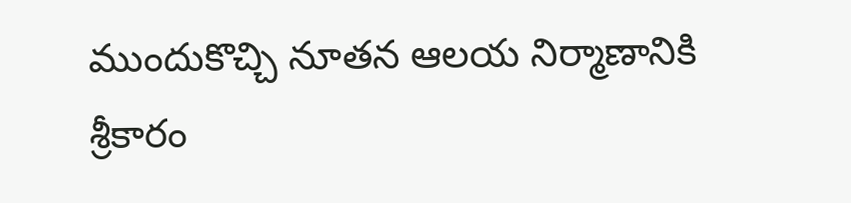ముందుకొచ్చి నూతన ఆలయ నిర్మాణానికి శ్రీకారం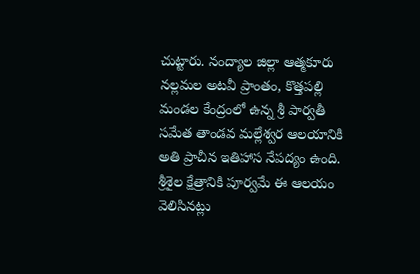చుట్టారు. నంద్యాల జిల్లా ఆత్మకూరు నల్లమల అటవీ ప్రాంతం, కొత్తపల్లి మండల కేంద్రంలో ఉన్న శ్రీ పార్వతీ సమేత తాండవ మల్లేశ్వర ఆలయానికి అతి ప్రాచీన ఇతిహాస నేపద్యం ఉంది. శ్రీశైల క్షేత్రానికి పూర్వమే ఈ ఆలయం వెలిసినట్లు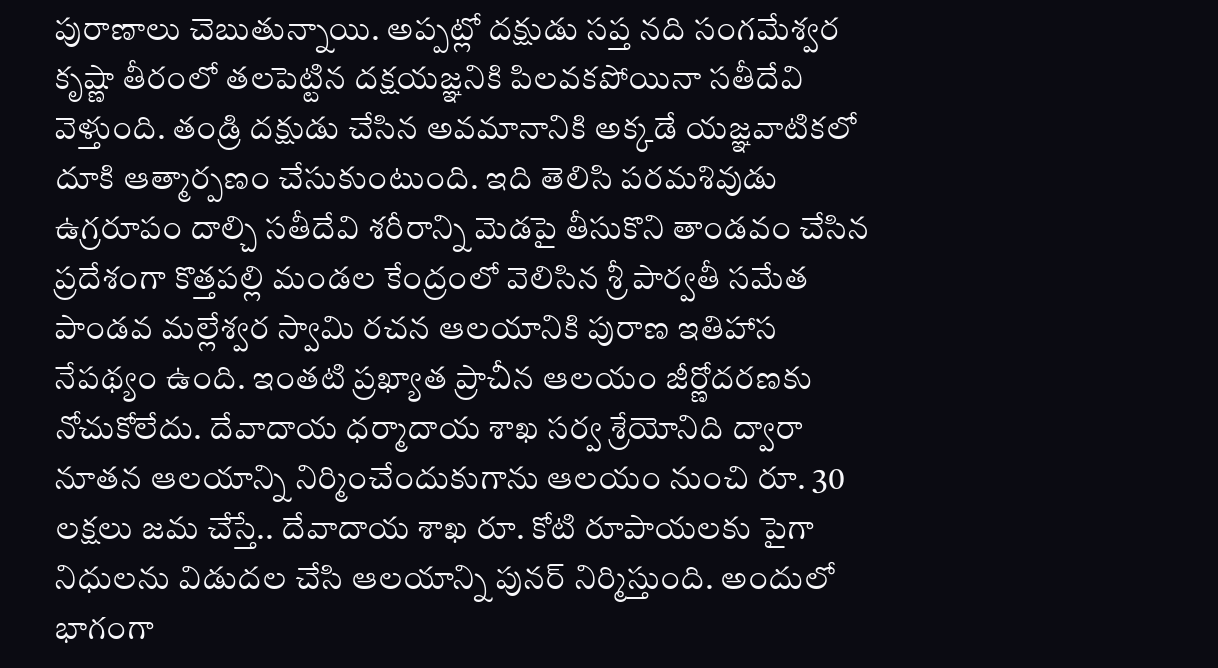పురాణాలు చెబుతున్నాయి. అప్పట్లో దక్షుడు సప్త నది సంగమేశ్వర కృష్ణా తీరంలో తలపెట్టిన దక్షయజ్ఞనికి పిలవకపోయినా సతీదేవి వెళ్తుంది. తండ్రి దక్షుడు చేసిన అవమానానికి అక్కడే యజ్ఞవాటికలో దూకి ఆత్మార్పణం చేసుకుంటుంది. ఇది తెలిసి పరమశివుడు ఉగ్రరూపం దాల్చి సతీదేవి శరీరాన్ని మెడపై తీసుకొని తాండవం చేసిన ప్రదేశంగా కొత్తపల్లి మండల కేంద్రంలో వెలిసిన శ్రీ పార్వతీ సమేత పాండవ మల్లేశ్వర స్వామి రచన ఆలయానికి పురాణ ఇతిహాస నేపథ్యం ఉంది. ఇంతటి ప్రఖ్యాత ప్రాచీన ఆలయం జీర్ణోదరణకు నోచుకోలేదు. దేవాదాయ ధర్మాదాయ శాఖ సర్వ శ్రేయోనిది ద్వారా నూతన ఆలయాన్ని నిర్మించేందుకుగాను ఆలయం నుంచి రూ. 30 లక్షలు జమ చేస్తే.. దేవాదాయ శాఖ రూ. కోటి రూపాయలకు పైగా నిధులను విడుదల చేసి ఆలయాన్ని పునర్ నిర్మిస్తుంది. అందులో భాగంగా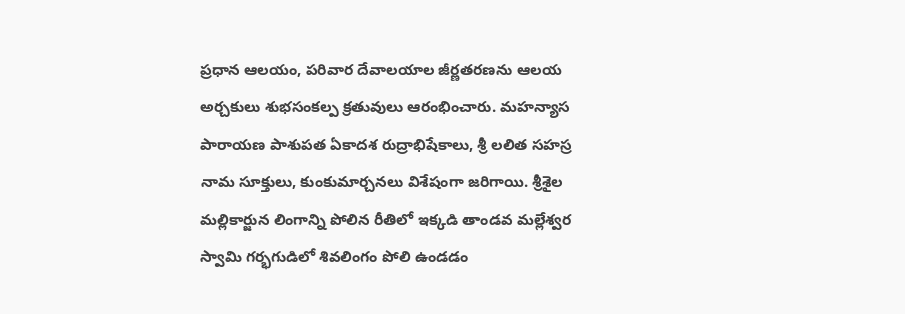ప్రధాన ఆలయం, పరివార దేవాలయాల జీర్ణతరణను ఆలయ అర్చకులు శుభసంకల్ప క్రతువులు ఆరంభించారు. మహన్యాస పారాయణ పాశుపత ఏకాదశ రుద్రాభిషేకాలు, శ్రీ లలిత సహస్ర నామ సూక్తులు, కుంకుమార్చనలు విశేషంగా జరిగాయి. శ్రీశైల మల్లికార్జున లింగాన్ని పోలిన రీతిలో ఇక్కడి తాండవ మల్లేశ్వర స్వామి గర్భగుడిలో శివలింగం పోలి ఉండడం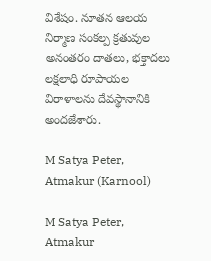విశేషం. నూతన ఆలయ నిర్మాణ సంకల్ప క్రతువుల అనంతరం దాతలు, భక్తాదలు లక్షలాధి రూపాయల విరాళాలను దేవస్థానానికి అందజేశారు.

M Satya Peter, Atmakur (Karnool)

M Satya Peter, Atmakur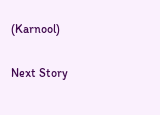(Karnool)

Next Story